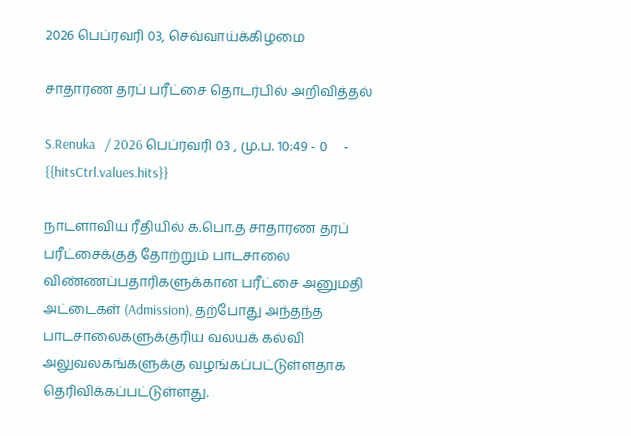2026 பெப்ரவரி 03, செவ்வாய்க்கிழமை

சாதாரண தரப் பரீட்சை தொடர்பில் அறிவித்தல்

S.Renuka   / 2026 பெப்ரவரி 03 , மு.ப. 10:49 - 0     - {{hitsCtrl.values.hits}}

நாடளாவிய ரீதியில் க.பொ.த சாதாரண தரப் பரீட்சைக்குத் தோற்றும் பாடசாலை விண்ணப்பதாரிகளுக்கான பரீட்சை அனுமதி அட்டைகள் (Admission), தற்போது அந்தந்த பாடசாலைகளுக்குரிய வலயக் கல்வி அலுவலகங்களுக்கு வழங்கப்பட்டுள்ளதாக தெரிவிக்கப்பட்டுள்ளது.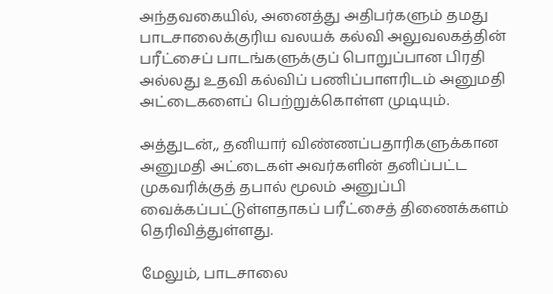அந்தவகையில், அனைத்து அதிபர்களும் தமது பாடசாலைக்குரிய வலயக் கல்வி அலுவலகத்தின் பரீட்சைப் பாடங்களுக்குப் பொறுப்பான பிரதி அல்லது உதவி கல்விப் பணிப்பாளரிடம் அனுமதி அட்டைகளைப் பெற்றுக்கொள்ள முடியும்.

அத்துடன்,, தனியார் விண்ணப்பதாரிகளுக்கான அனுமதி அட்டைகள் அவர்களின் தனிப்பட்ட முகவரிக்குத் தபால் மூலம் அனுப்பி வைக்கப்பட்டுள்ளதாகப் பரீட்சைத் திணைக்களம் தெரிவித்துள்ளது.

மேலும், பாடசாலை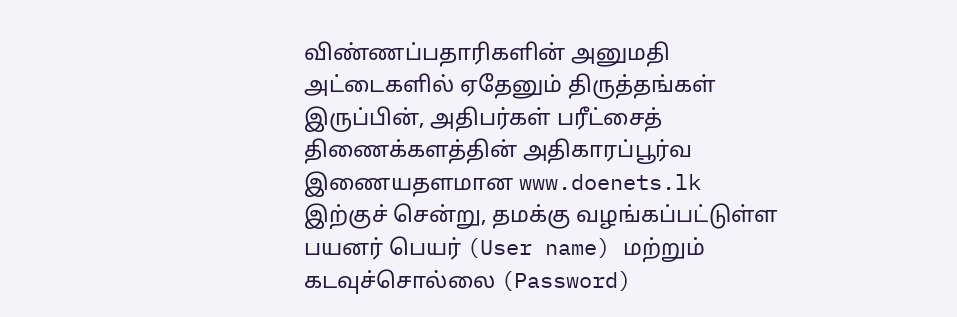விண்ணப்பதாரிகளின் அனுமதி அட்டைகளில் ஏதேனும் திருத்தங்கள் இருப்பின், அதிபர்கள் பரீட்சைத் திணைக்களத்தின் அதிகாரப்பூர்வ இணையதளமான www.doenets.lk இற்குச் சென்று, தமக்கு வழங்கப்பட்டுள்ள பயனர் பெயர் (User name) மற்றும் கடவுச்சொல்லை (Password)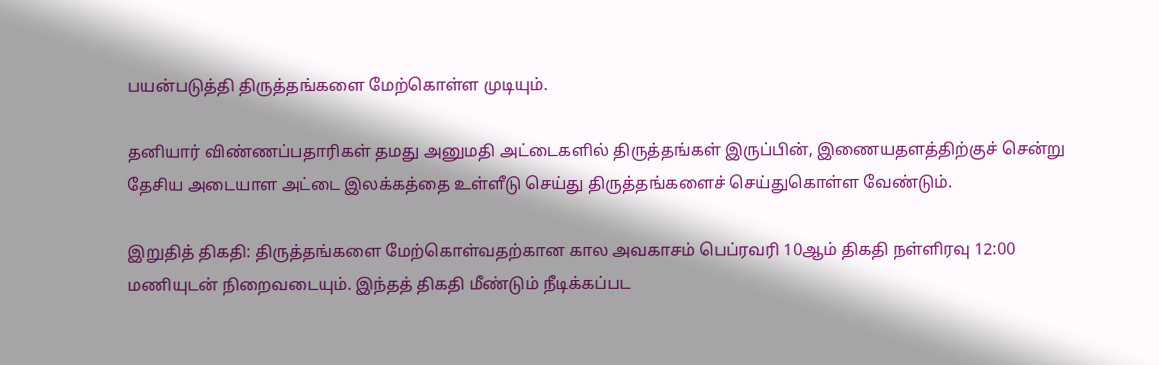பயன்படுத்தி திருத்தங்களை மேற்கொள்ள முடியும்.

தனியார் விண்ணப்பதாரிகள் தமது அனுமதி அட்டைகளில் திருத்தங்கள் இருப்பின், இணையதளத்திற்குச் சென்று தேசிய அடையாள அட்டை இலக்கத்தை உள்ளீடு செய்து திருத்தங்களைச் செய்துகொள்ள வேண்டும்.

இறுதித் திகதி: திருத்தங்களை மேற்கொள்வதற்கான கால அவகாசம் பெப்ரவரி 10ஆம் திகதி நள்ளிரவு 12:00 மணியுடன் நிறைவடையும். இந்தத் திகதி மீண்டும் நீடிக்கப்பட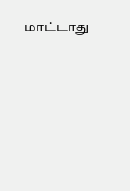மாட்டாது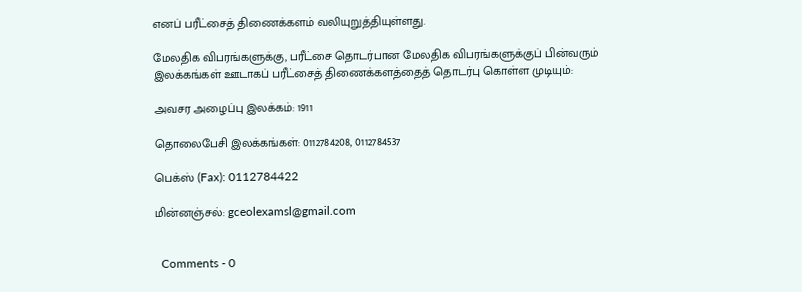எனப் பரீட்சைத் திணைக்களம் வலியுறுத்தியுள்ளது.

மேலதிக விபரங்களுக்கு, பரீட்சை தொடர்பான மேலதிக விபரங்களுக்குப் பின்வரும் இலக்கங்கள் ஊடாகப் பரீட்சைத் திணைக்களத்தைத் தொடர்பு கொள்ள முடியும்:

அவசர அழைப்பு இலக்கம்: 1911

தொலைபேசி இலக்கங்கள்: 0112784208, 0112784537

பெக்ஸ் (Fax): 0112784422

மின்னஞ்சல்: gceolexamsl@gmail.com


  Comments - 0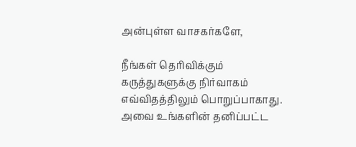அன்புள்ள வாசகர்களே,

நீங்கள் தெரிவிக்கும் கருத்துகளுக்கு நிர்வாகம் எவ்விதத்திலும் பொறுப்பாகாது. அவை உங்களின் தனிப்பட்ட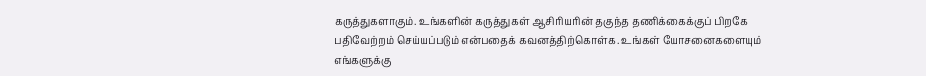கருத்துகளாகும். உங்களின் கருத்துகள் ஆசிரியரின் தகுந்த தணிக்கைக்குப் பிறகே பதிவேற்றம் செய்யப்படும் என்பதைக் கவனத்திற்கொள்க. உங்கள் யோசனைகளையும் எங்களுக்கு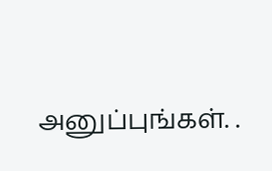அனுப்புங்கள். .